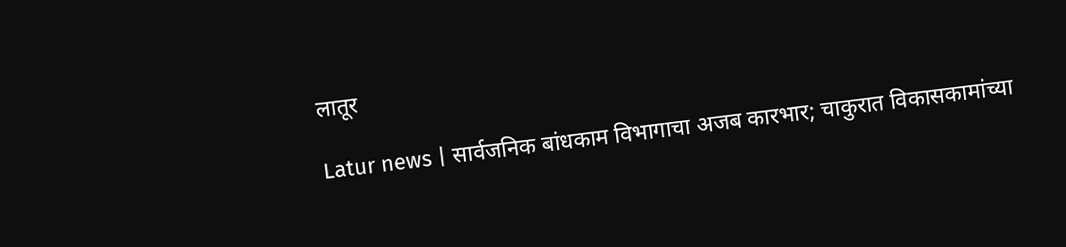लातूर

Latur news | सार्वजनिक बांधकाम विभागाचा अजब कारभार; चाकुरात विकासकामांच्या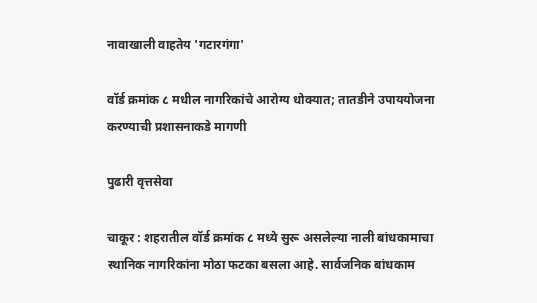नावाखाली वाहतेय 'गटारगंगा'

वॉर्ड क्रमांक ८ मधील नागरिकांचे आरोग्य धोक्यात; तातडीने उपाययोजना करण्याची प्रशासनाकडे मागणी

पुढारी वृत्तसेवा

चाकूर : शहरातील वॉर्ड क्रमांक ८ मध्ये सुरू असलेल्या नाली बांधकामाचा स्थानिक नागरिकांना मोठा फटका बसला आहे. सार्वजनिक बांधकाम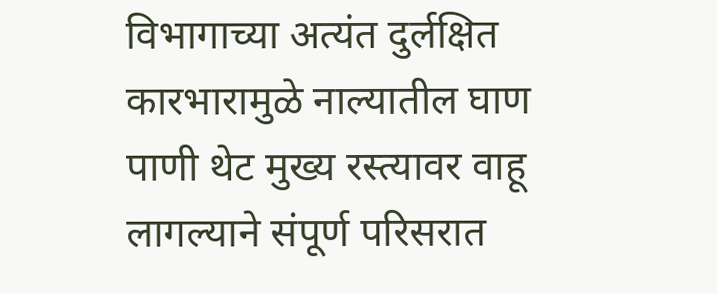विभागाच्या अत्यंत दुर्लक्षित कारभारामुळे नाल्यातील घाण पाणी थेट मुख्य रस्त्यावर वाहू लागल्याने संपूर्ण परिसरात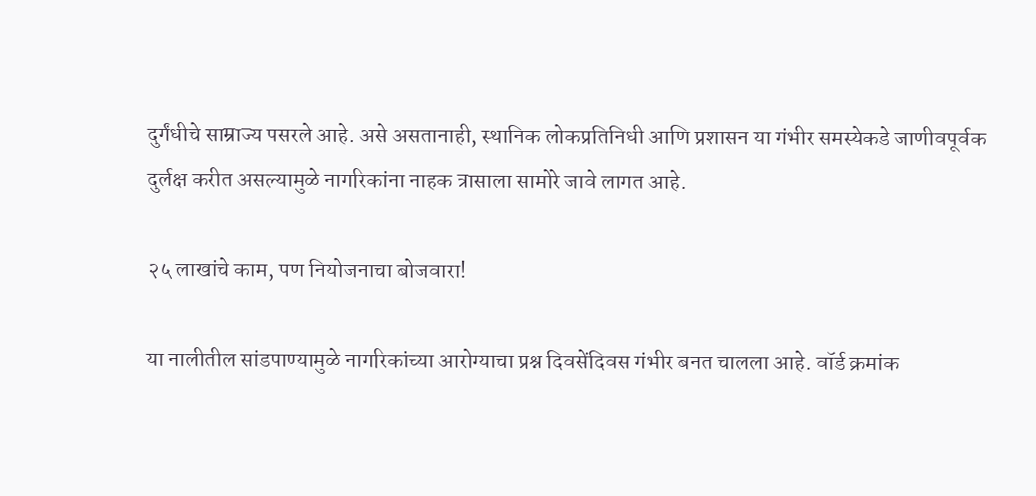दुर्गंधीचे साम्राज्य पसरले आहे. असे असतानाही, स्थानिक लोकप्रतिनिधी आणि प्रशासन या गंभीर समस्येकडे जाणीवपूर्वक दुर्लक्ष करीत असल्यामुळे नागरिकांना नाहक त्रासाला सामोरे जावे लागत आहे.

२५ लाखांचे काम, पण नियोजनाचा बोजवारा!

या नालीतील सांडपाण्यामुळे नागरिकांच्या आरोग्याचा प्रश्न दिवसेंदिवस गंभीर बनत चालला आहे. वॉर्ड क्रमांक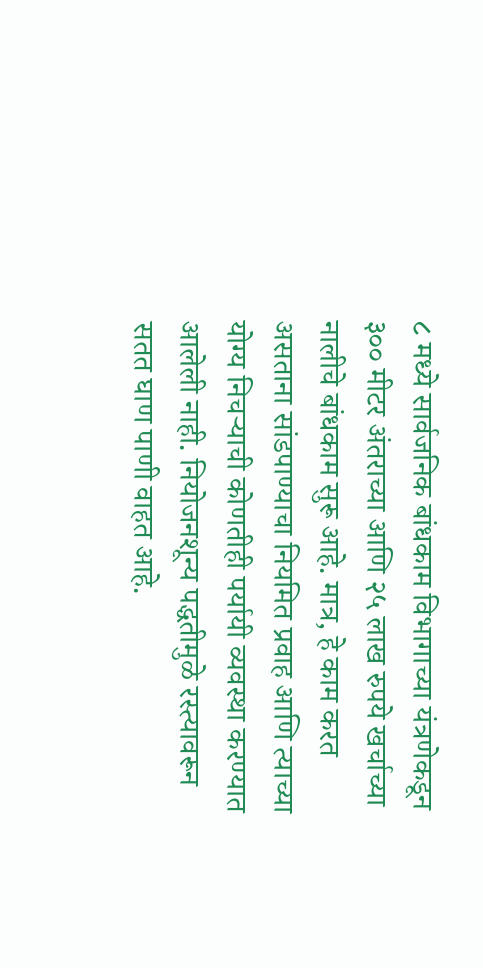८ मध्ये सार्वजनिक बांधकाम विभागाच्या यंत्रणेकडून ३०० मीटर अंतराच्या आणि २५ लाख रुपये खर्चाच्या नालीचे बांधकाम सुरू आहे. मात्र, हे काम करत असताना सांडपाण्याचा नियमित प्रवाह आणि त्याच्या योग्य निचऱ्याची कोणतीही पर्यायी व्यवस्था करण्यात आलेली नाही. नियोजनशून्य पद्धतीमुळे रस्त्यावरून सतत घाण पाणी वाहत आहे.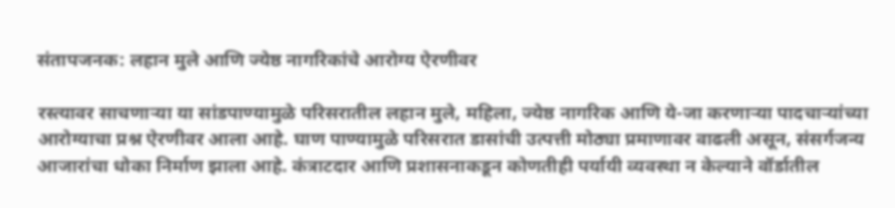संतापजनक: लहान मुले आणि ज्येष्ठ नागरिकांचे आरोग्य ऐरणीवर

रस्त्यावर साचणाऱ्या या सांडपाण्यामुळे परिसरातील लहान मुले, महिला, ज्येष्ठ नागरिक आणि ये-जा करणाऱ्या पादचाऱ्यांच्या आरोग्याचा प्रश्न ऐरणीवर आला आहे. घाण पाण्यामुळे परिसरात डासांची उत्पत्ती मोठ्या प्रमाणावर वाढली असून, संसर्गजन्य आजारांचा धोका निर्माण झाला आहे. कंत्राटदार आणि प्रशासनाकडून कोणतीही पर्यायी व्यवस्था न केल्याने वॉर्डातील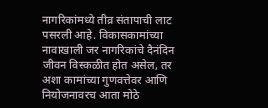नागरिकांमध्ये तीव्र संतापाची लाट पसरली आहे. विकासकामांच्या नावाखाली जर नागरिकांचे दैनंदिन जीवन विस्कळीत होत असेल, तर अशा कामांच्या गुणवत्तेवर आणि नियोजनावरच आता मोठे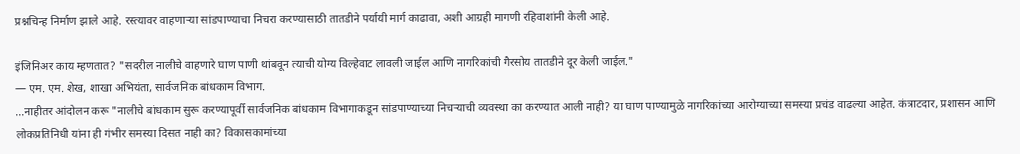प्रश्नचिन्ह निर्माण झाले आहे. रस्त्यावर वाहणाऱ्या सांडपाण्याचा निचरा करण्यासाठी तातडीने पर्यायी मार्ग काढावा, अशी आग्रही मागणी रहिवाशांनी केली आहे.

इंजिनिअर काय म्हणतात? "सदरील नालीचे वाहणारे घाण पाणी थांबवून त्याची योग्य विल्हेवाट लावली जाईल आणि नागरिकांची गैरसोय तातडीने दूर केली जाईल."
— एम. एम. शेख, शाखा अभियंता, सार्वजनिक बांधकाम विभाग.
...नाहीतर आंदोलन करू "नालीचे बांधकाम सुरू करण्यापूर्वी सार्वजनिक बांधकाम विभागाकडून सांडपाण्याच्या निचऱ्याची व्यवस्था का करण्यात आली नाही? या घाण पाण्यामुळे नागरिकांच्या आरोग्याच्या समस्या प्रचंड वाढल्या आहेत. कंत्राटदार, प्रशासन आणि लोकप्रतिनिधी यांना ही गंभीर समस्या दिसत नाही का? विकासकामांच्या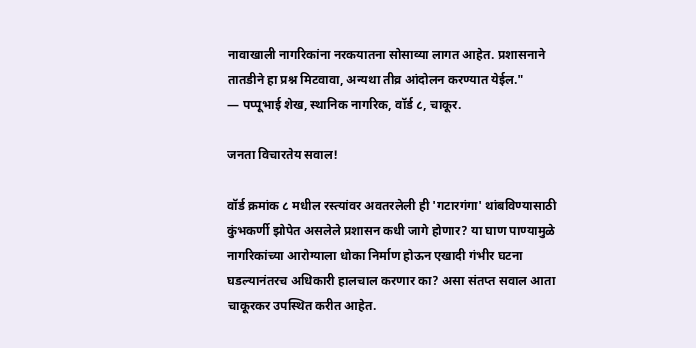नावाखाली नागरिकांना नरकयातना सोसाव्या लागत आहेत. प्रशासनाने तातडीने हा प्रश्न मिटवावा, अन्यथा तीव्र आंदोलन करण्यात येईल."
— पप्पूभाई शेख, स्थानिक नागरिक, वॉर्ड ८, चाकूर.

जनता विचारतेय सवाल!

वॉर्ड क्रमांक ८ मधील रस्त्यांवर अवतरलेली ही 'गटारगंगा' थांबविण्यासाठी कुंभकर्णी झोपेत असलेले प्रशासन कधी जागे होणार? या घाण पाण्यामुळे नागरिकांच्या आरोग्याला धोका निर्माण होऊन एखादी गंभीर घटना घडल्यानंतरच अधिकारी हालचाल करणार का? असा संतप्त सवाल आता चाकूरकर उपस्थित करीत आहेत.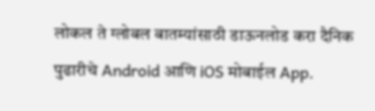लोकल ते ग्लोबल बातम्यांसाठी डाऊनलोड करा दैनिक पुढारीचे Android आणि iOS मोबाईल App.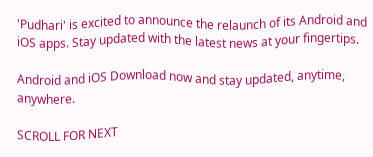'Pudhari' is excited to announce the relaunch of its Android and iOS apps. Stay updated with the latest news at your fingertips.

Android and iOS Download now and stay updated, anytime, anywhere.

SCROLL FOR NEXT